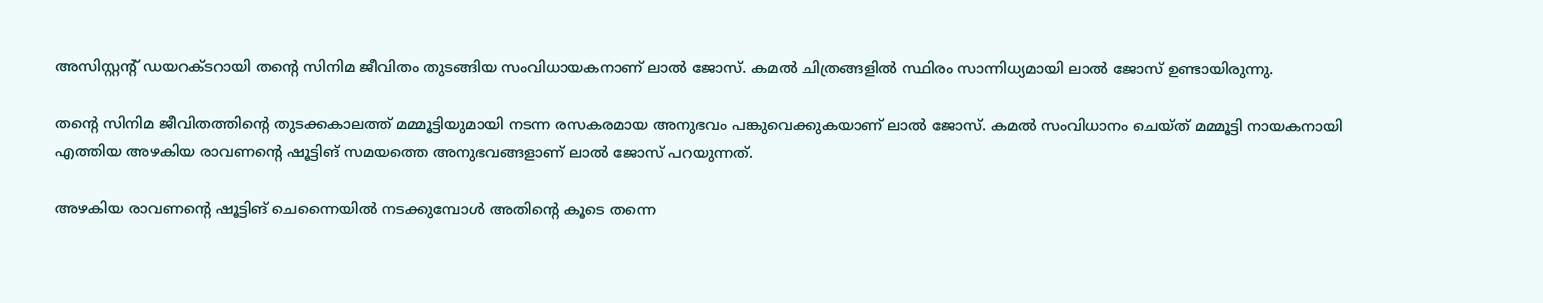അസിസ്റ്റന്റ് ഡയറക്ടറായി തന്റെ സിനിമ ജീവിതം തുടങ്ങിയ സംവിധായകനാണ് ലാല്‍ ജോസ്. കമല്‍ ചിത്രങ്ങളില്‍ സ്ഥിരം സാന്നിധ്യമായി ലാല്‍ ജോസ് ഉണ്ടായിരുന്നു.

തന്റെ സിനിമ ജീവിതത്തിന്റെ തുടക്കകാലത്ത് മമ്മൂട്ടിയുമായി നടന്ന രസകരമായ അനുഭവം പങ്കുവെക്കുകയാണ് ലാല്‍ ജോസ്. കമല്‍ സംവിധാനം ചെയ്ത് മമ്മൂട്ടി നായകനായി എത്തിയ അഴകിയ രാവണന്റെ ഷൂട്ടിങ് സമയത്തെ അനുഭവങ്ങളാണ് ലാല്‍ ജോസ് പറയുന്നത്.

അഴകിയ രാവണന്റെ ഷൂട്ടിങ് ചെന്നൈയില്‍ നടക്കുമ്പോള്‍ അതിന്റെ കൂടെ തന്നെ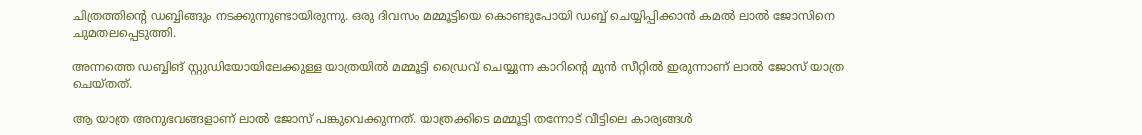ചിത്രത്തിന്റെ ഡബ്ബിങ്ങും നടക്കുന്നുണ്ടായിരുന്നു. ഒരു ദിവസം മമ്മൂട്ടിയെ കൊണ്ടുപോയി ഡബ്ബ് ചെയ്യിപ്പിക്കാന്‍ കമല്‍ ലാല്‍ ജോസിനെ ചുമതലപ്പെടുത്തി.

അന്നത്തെ ഡബ്ബിങ് സ്റ്റുഡിയോയിലേക്കുള്ള യാത്രയില്‍ മമ്മൂട്ടി ഡ്രൈവ് ചെയ്യുന്ന കാറിന്റെ മുന്‍ സീറ്റില്‍ ഇരുന്നാണ് ലാല്‍ ജോസ് യാത്ര ചെയ്തത്.

ആ യാത്ര അനുഭവങ്ങളാണ് ലാല്‍ ജോസ് പങ്കുവെക്കുന്നത്. യാത്രക്കിടെ മമ്മൂട്ടി തന്നോട് വീട്ടിലെ കാര്യങ്ങള്‍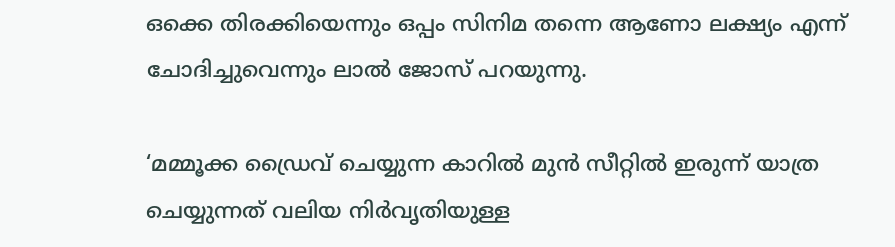ഒക്കെ തിരക്കിയെന്നും ഒപ്പം സിനിമ തന്നെ ആണോ ലക്ഷ്യം എന്ന് ചോദിച്ചുവെന്നും ലാല്‍ ജോസ് പറയുന്നു.

‘മമ്മൂക്ക ഡ്രൈവ് ചെയ്യുന്ന കാറില്‍ മുന്‍ സീറ്റില്‍ ഇരുന്ന് യാത്ര ചെയ്യുന്നത് വലിയ നിര്‍വൃതിയുള്ള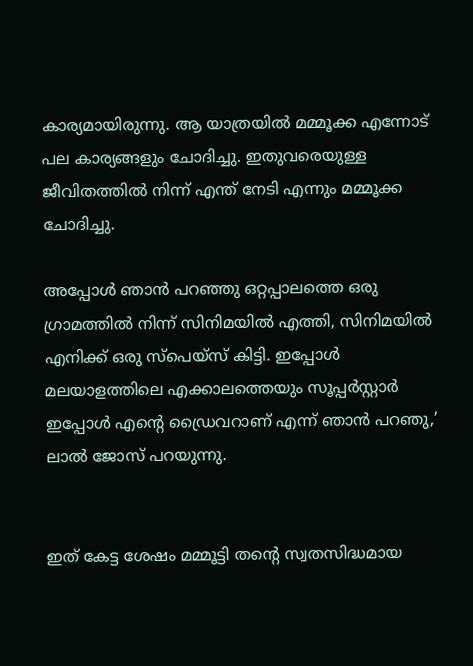കാര്യമായിരുന്നു. ആ യാത്രയില്‍ മമ്മൂക്ക എന്നോട് പല കാര്യങ്ങളും ചോദിച്ചു. ഇതുവരെയുള്ള ജീവിതത്തില്‍ നിന്ന് എന്ത് നേടി എന്നും മമ്മൂക്ക ചോദിച്ചു.

അപ്പോള്‍ ഞാന്‍ പറഞ്ഞു ഒറ്റപ്പാലത്തെ ഒരു ഗ്രാമത്തില്‍ നിന്ന് സിനിമയില്‍ എത്തി, സിനിമയില്‍ എനിക്ക് ഒരു സ്പെയ്സ് കിട്ടി. ഇപ്പോള്‍ മലയാളത്തിലെ എക്കാലത്തെയും സൂപ്പര്‍സ്റ്റാര്‍ ഇപ്പോള്‍ എന്റെ ഡ്രൈവറാണ് എന്ന് ഞാന്‍ പറഞു,’ ലാല്‍ ജോസ് പറയുന്നു.


ഇത് കേട്ട ശേഷം മമ്മൂട്ടി തന്റെ സ്വതസിദ്ധമായ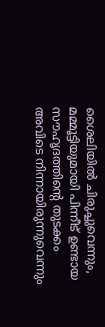ശൈലിയില്‍ ചിരുച്ചുവെന്നും, മമ്മൂട്ടിയുമായി പിന്നീട് ഉണ്ടായ സൗഹൃദത്തിന്റെ തുടക്കം അവിടെ നിന്നായിരുന്നുവെന്നും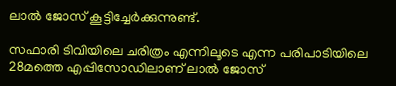ലാല്‍ ജോസ് കൂട്ടിച്ചേര്‍ക്കുന്നുണ്ട്.

സഫാരി ടിവിയിലെ ചരിത്രം എന്നിലൂടെ എന്ന പരിപാടിയിലെ 28മത്തെ എപ്പിസോഡിലാണ് ലാല്‍ ജോസ്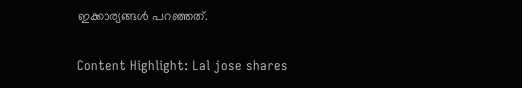ഇക്കാര്യങ്ങള്‍ പറഞ്ഞത്.

Content Highlight: Lal jose shares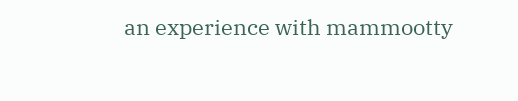an experience with mammootty